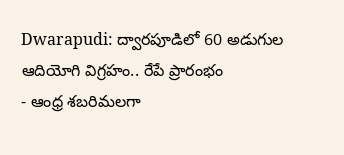Dwarapudi: ద్వారపూడిలో 60 అడుగుల ఆదియోగి విగ్రహం.. రేపే ప్రారంభం
- ఆంధ్ర శబరిమలగా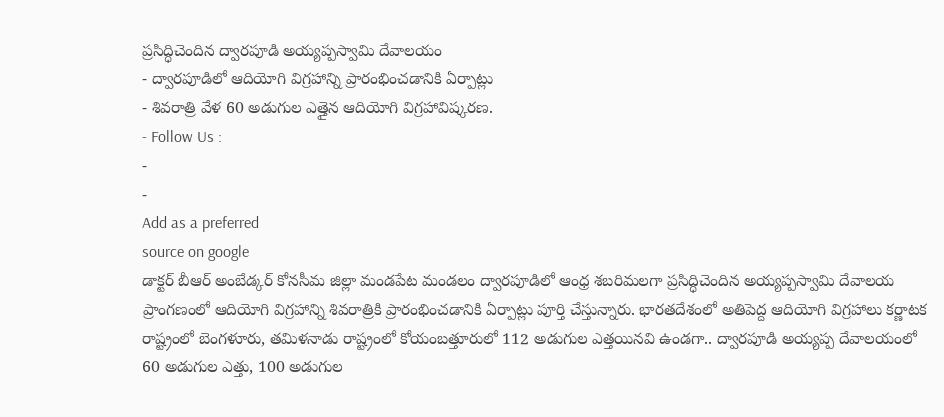ప్రసిద్ధిచెందిన ద్వారపూడి అయ్యప్పస్వామి దేవాలయం
- ద్వారపూడిలో ఆదియోగి విగ్రహాన్ని ప్రారంభించడానికి ఏర్పాట్లు
- శివరాత్రి వేళ 60 అడుగుల ఎత్తైన ఆదియోగి విగ్రహావిష్కరణ.
- Follow Us :
-
-
Add as a preferred
source on google
డాక్టర్ బీఆర్ అంబేడ్కర్ కోనసీమ జిల్లా మండపేట మండలం ద్వారపూడిలో ఆంధ్ర శబరిమలగా ప్రసిద్ధిచెందిన అయ్యప్పస్వామి దేవాలయ ప్రాంగణంలో ఆదియోగి విగ్రహాన్ని శివరాత్రికి ప్రారంభించడానికి ఏర్పాట్లు పూర్తి చేస్తున్నారు. భారతదేశంలో అతిపెద్ద ఆదియోగి విగ్రహాలు కర్ణాటక రాష్ట్రంలో బెంగళూరు, తమిళనాడు రాష్ట్రంలో కోయంబత్తూరులో 112 అడుగుల ఎత్తయినవి ఉండగా.. ద్వారపూడి అయ్యప్ప దేవాలయంలో 60 అడుగుల ఎత్తు, 100 అడుగుల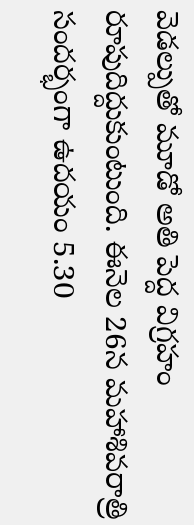వెడల్పుతో మూడో అతి పెద్ద విగ్రహం రూపుదిద్దుకుంటుంది. ఈనెల 26న మహాశివరాత్రి సందర్భంగా ఉదయం 5.30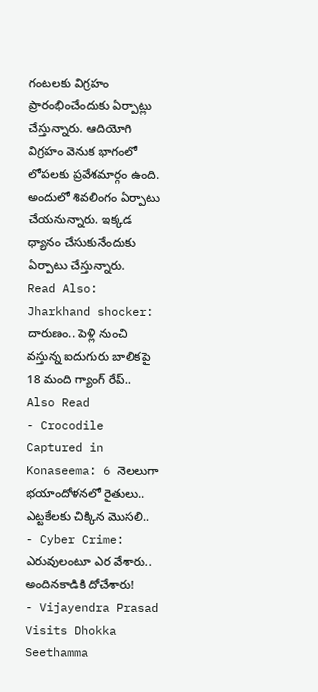గంటలకు విగ్రహం ప్రారంభించేందుకు ఏర్పాట్లు చేస్తున్నారు. ఆదియోగి విగ్రహం వెనుక భాగంలో లోపలకు ప్రవేశమార్గం ఉంది. అందులో శివలింగం ఏర్పాటు చేయనున్నారు. ఇక్కడ ధ్యానం చేసుకునేందుకు ఏర్పాటు చేస్తున్నారు.
Read Also: Jharkhand shocker: దారుణం.. పెళ్లి నుంచి వస్తున్న ఐదుగురు బాలికపై 18 మంది గ్యాంగ్ రేప్..
Also Read
- Crocodile Captured in Konaseema: 6 నెలలుగా భయాందోళనలో రైతులు.. ఎట్టకేలకు చిక్కిన మొసలి..
- Cyber Crime: ఎరువులంటూ ఎర వేశారు.. అందినకాడికి దోచేశారు!
- Vijayendra Prasad Visits Dhokka Seethamma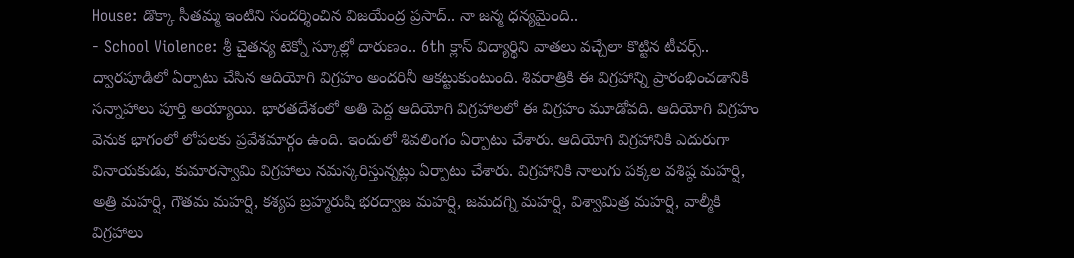House: డొక్కా సీతమ్మ ఇంటిని సందర్శించిన విజయేంద్ర ప్రసాద్.. నా జన్మ ధన్యమైంది..
- School Violence: శ్రీ చైతన్య టెక్నో స్కూల్లో దారుణం.. 6th క్లాస్ విద్యార్థిని వాతలు వచ్చేలా కొట్టిన టీచర్స్..
ద్వారపూడిలో ఏర్పాటు చేసిన ఆదియోగి విగ్రహం అందరినీ ఆకట్టుకుంటుంది. శివరాత్రికి ఈ విగ్రహాన్ని ప్రారంభించడానికి సన్నాహాలు పూర్తి అయ్యాయి. భారతదేశంలో అతి పెద్ద ఆదియోగి విగ్రహాలలో ఈ విగ్రహం మూడోవది. ఆదియోగి విగ్రహం వెనుక భాగంలో లోపలకు ప్రవేశమార్గం ఉంది. ఇందులో శివలింగం ఏర్పాటు చేశారు. ఆదియోగి విగ్రహానికి ఎదురుగా వినాయకుడు, కుమారస్వామి విగ్రహాలు నమస్కరిస్తున్నట్లు ఏర్పాటు చేశారు. విగ్రహానికి నాలుగు పక్కల వశిష్ఠ మహర్షి, అత్రి మహర్షి, గౌతమ మహర్షి, కశ్యప బ్రహ్మరుషి భరద్వాజ మహర్షి, జమదగ్ని మహర్షి, విశ్వామిత్ర మహర్షి, వాల్మీకి విగ్రహాలు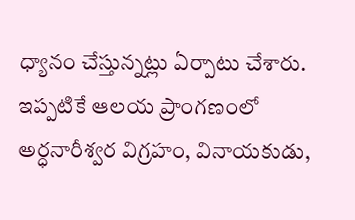ధ్యానం చేస్తున్నట్లు ఏర్పాటు చేశారు. ఇప్పటికే ఆలయ ప్రాంగణంలో అర్ధనారీశ్వర విగ్రహం, వినాయకుడు,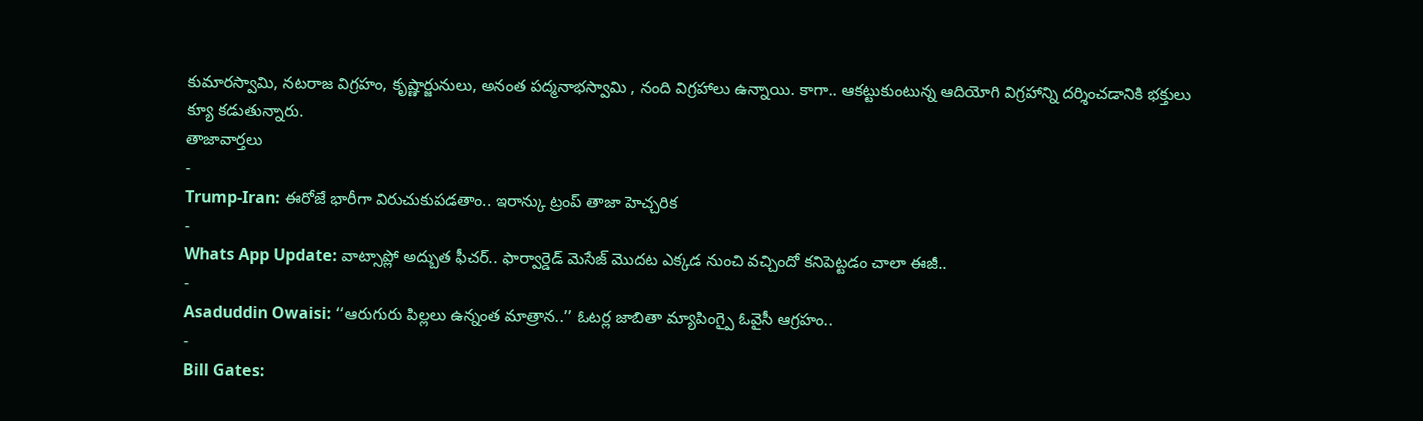కుమారస్వామి, నటరాజ విగ్రహం, కృష్ణార్జునులు, అనంత పద్మనాభస్వామి , నంది విగ్రహాలు ఉన్నాయి. కాగా.. ఆకట్టుకుంటున్న ఆదియోగి విగ్రహాన్ని దర్శించడానికి భక్తులు క్యూ కడుతున్నారు.
తాజావార్తలు
-
Trump-Iran: ఈరోజే భారీగా విరుచుకుపడతాం.. ఇరాన్కు ట్రంప్ తాజా హెచ్చరిక
-
Whats App Update: వాట్సాప్లో అద్బుత ఫీచర్.. ఫార్వార్డెడ్ మెసేజ్ మొదట ఎక్కడ నుంచి వచ్చిందో కనిపెట్టడం చాలా ఈజీ..
-
Asaduddin Owaisi: ‘‘ఆరుగురు పిల్లలు ఉన్నంత మాత్రాన..’’ ఓటర్ల జాబితా మ్యాపింగ్పై ఓవైసీ ఆగ్రహం..
-
Bill Gates: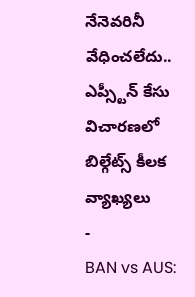నేనెవరినీ వేధించలేదు.. ఎప్స్టీన్ కేసు విచారణలో బిల్గేట్స్ కీలక వ్యాఖ్యలు
-
BAN vs AUS: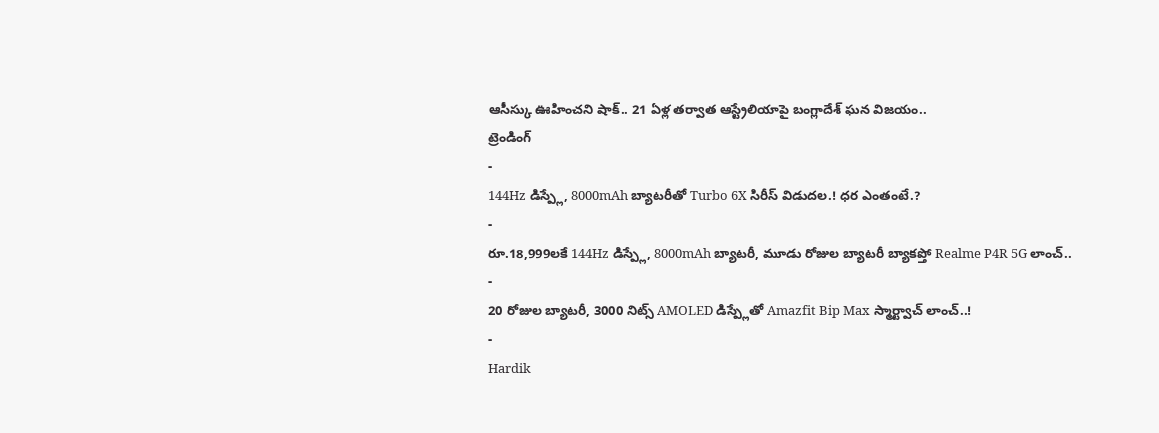ఆసీస్కు ఊహించని షాక్.. 21 ఏళ్ల తర్వాత ఆస్ట్రేలియాపై బంగ్లాదేశ్ ఘన విజయం..
ట్రెండింగ్
-
144Hz డిస్ప్లే, 8000mAh బ్యాటరీతో Turbo 6X సిరీస్ విడుదల.! ధర ఎంతంటే.?
-
రూ.18,999లకే 144Hz డిస్ప్లే, 8000mAh బ్యాటరీ, మూడు రోజుల బ్యాటరీ బ్యాకప్తో Realme P4R 5G లాంచ్..
-
20 రోజుల బ్యాటరీ, 3000 నిట్స్ AMOLED డిస్ప్లేతో Amazfit Bip Max స్మార్ట్వాచ్ లాంచ్..!
-
Hardik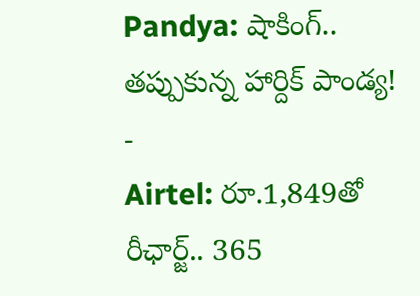Pandya: షాకింగ్.. తప్పుకున్న హార్దిక్ పాండ్య!
-
Airtel: రూ.1,849తో రీఛార్జ్.. 365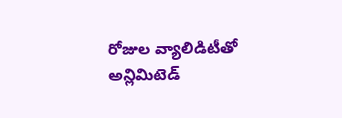రోజుల వ్యాలిడిటీతో అన్లిమిటెడ్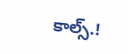కాల్స్.!